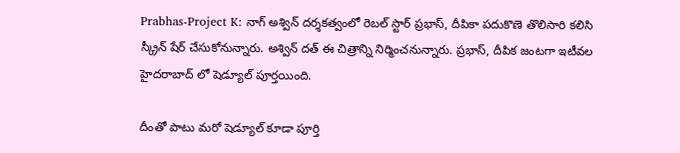Prabhas-Project K: నాగ్ అశ్విన్ దర్శకత్వంలో రెబల్ స్టార్ ప్రభాస్, దీపికా పదుకొణె తొలిసారి కలిసి స్క్రీన్ షేర్ చేసుకోనున్నారు. అశ్విన్ దత్ ఈ చిత్రాన్ని నిర్మించనున్నారు. ప్రభాస్, దీపిక జంటగా ఇటీవల హైదరాబాద్ లో షెడ్యూల్ పూర్తయింది.

దీంతో పాటు మరో షెడ్యూల్ కూడా పూర్తి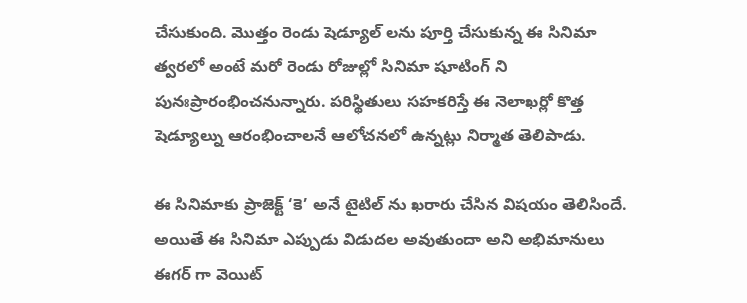చేసుకుంది. మొత్తం రెండు షెడ్యూల్ లను పూర్తి చేసుకున్న ఈ సినిమా త్వరలో అంటే మరో రెండు రోజుల్లో సినిమా షూటింగ్ ని పునఃప్రారంభించనున్నారు. పరిస్థితులు సహకరిస్తే ఈ నెలాఖర్లో కొత్త షెడ్యూల్ను ఆరంభించాలనే ఆలోచనలో ఉన్నట్లు నిర్మాత తెలిపాడు.

ఈ సినిమాకు ప్రాజెక్ట్ ‘కె’ అనే టైటిల్ ను ఖరారు చేసిన విషయం తెలిసిందే. అయితే ఈ సినిమా ఎప్పుడు విడుదల అవుతుందా అని అభిమానులు ఈగర్ గా వెయిట్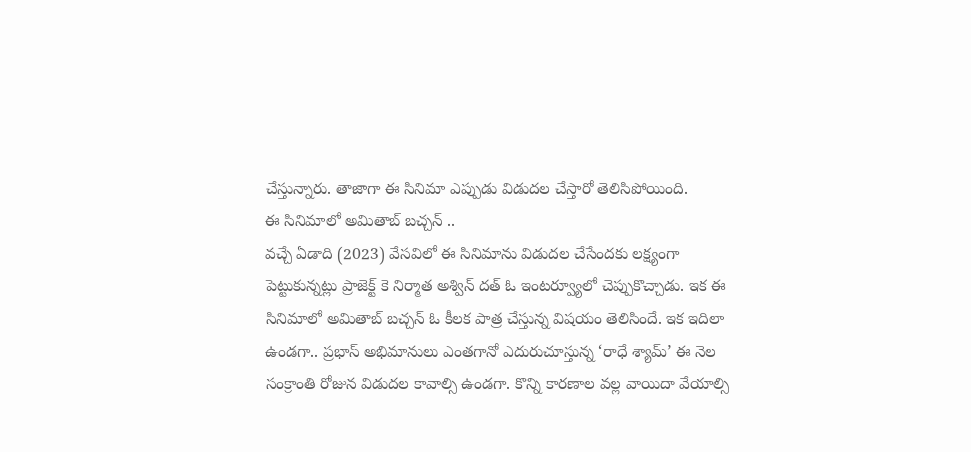చేస్తున్నారు. తాజాగా ఈ సినిమా ఎప్పుడు విడుదల చేస్తారో తెలిసిపోయింది.
ఈ సినిమాలో అమితాబ్ బచ్చన్ ..
వచ్చే ఏడాది (2023) వేసవిలో ఈ సినిమాను విడుదల చేసేందకు లక్ష్యంగా పెట్టుకున్నట్లు ప్రాజెక్ట్ కె నిర్మాత అశ్విన్ దత్ ఓ ఇంటర్వ్యూలో చెప్పుకొచ్చాడు. ఇక ఈ సినిమాలో అమితాబ్ బచ్చన్ ఓ కీలక పాత్ర చేస్తున్న విషయం తెలిసిందే. ఇక ఇదిలా ఉండగా.. ప్రభాస్ అభిమానులు ఎంతగానో ఎదురుచూస్తున్న ‘రాధే శ్యామ్’ ఈ నెల సంక్రాంతి రోజున విడుదల కావాల్సి ఉండగా. కొన్ని కారణాల వల్ల వాయిదా వేయాల్సి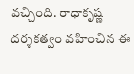వచ్చింది. రాధాకృష్ణ దర్శకత్వం వహించిన ఈ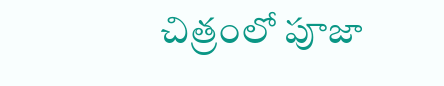చిత్రంలో పూజా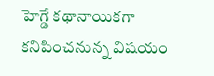హెగ్డే కథానాయికగా కనిపించనున్న విషయం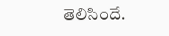తెలిసిందే.